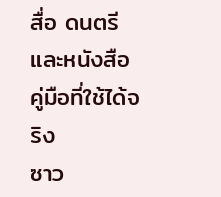สื่อ ดนตรี และหนังสือ คู่มือที่ใช้ได้จริง
ซาว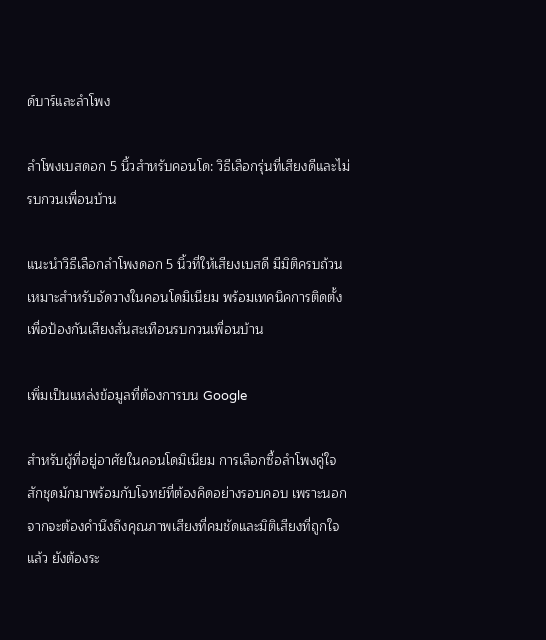ด์บาร์และลำโพง

ลำโพงเบสดอก 5 นิ้วสำหรับคอนโด: วิธีเลือกรุ่นที่เสียงดีและไม่รบกวนเพื่อนบ้าน

แนะนำวิธีเลือกลำโพงดอก 5 นิ้วที่ให้เสียงเบสดี มีมิติครบถ้วน เหมาะสำหรับจัดวางในคอนโดมิเนียม พร้อมเทคนิคการติดตั้งเพื่อป้องกันเสียงสั่นสะเทือนรบกวนเพื่อนบ้าน

เพิ่มเป็นแหล่งข้อมูลที่ต้องการบน Google

สำหรับผู้ที่อยู่อาศัยในคอนโดมิเนียม การเลือกซื้อลำโพงคู่ใจสักชุดมักมาพร้อมกับโจทย์ที่ต้องคิดอย่างรอบคอบ เพราะนอกจากจะต้องคำนึงถึงคุณภาพเสียงที่คมชัดและมิติเสียงที่ถูกใจแล้ว ยังต้องระ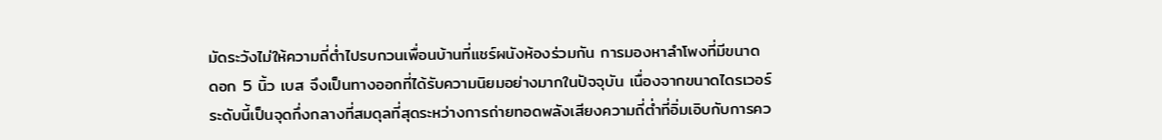มัดระวังไม่ให้ความถี่ต่ำไปรบกวนเพื่อนบ้านที่แชร์ผนังห้องร่วมกัน การมองหาลำโพงที่มีขนาด ดอก 5 นิ้ว เบส จึงเป็นทางออกที่ได้รับความนิยมอย่างมากในปัจจุบัน เนื่องจากขนาดไดรเวอร์ระดับนี้เป็นจุดกึ่งกลางที่สมดุลที่สุดระหว่างการถ่ายทอดพลังเสียงความถี่ต่ำที่อิ่มเอิบกับการคว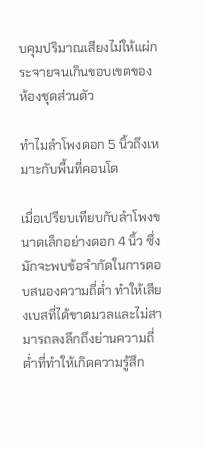บคุมปริมาณเสียงไม่ให้แผ่กระจายจนเกินขอบเขตของห้องชุดส่วนตัว

ทำไมลำโพงดอก 5 นิ้วถึงเหมาะกับพื้นที่คอนโด

เมื่อเปรียบเทียบกับลำโพงขนาดเล็กอย่างดอก 4 นิ้ว ซึ่งมักจะพบข้อจำกัดในการตอบสนองความถี่ต่ำ ทำให้เสียงเบสที่ได้ขาดมวลและไม่สามารถลงลึกถึงย่านความถี่ต่ำที่ทำให้เกิดความรู้สึก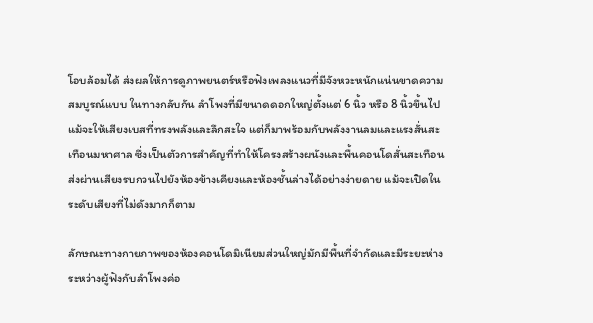โอบล้อมได้ ส่งผลให้การดูภาพยนตร์หรือฟังเพลงแนวที่มีจังหวะหนักแน่นขาดความสมบูรณ์แบบ ในทางกลับกัน ลำโพงที่มีขนาดดอกใหญ่ตั้งแต่ 6 นิ้ว หรือ 8 นิ้วขึ้นไป แม้จะให้เสียงเบสที่ทรงพลังและลึกสะใจ แต่ก็มาพร้อมกับพลังงานลมและแรงสั่นสะเทือนมหาศาล ซึ่งเป็นตัวการสำคัญที่ทำให้โครงสร้างผนังและพื้นคอนโดสั่นสะเทือน ส่งผ่านเสียงรบกวนไปยังห้องข้างเคียงและห้องชั้นล่างได้อย่างง่ายดาย แม้จะเปิดในระดับเสียงที่ไม่ดังมากก็ตาม

ลักษณะทางกายภาพของห้องคอนโดมิเนียมส่วนใหญ่มักมีพื้นที่จำกัดและมีระยะห่างระหว่างผู้ฟังกับลำโพงค่อ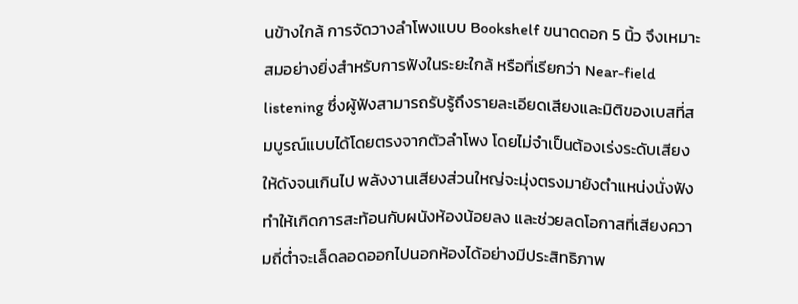นข้างใกล้ การจัดวางลำโพงแบบ Bookshelf ขนาดดอก 5 นิ้ว จึงเหมาะสมอย่างยิ่งสำหรับการฟังในระยะใกล้ หรือที่เรียกว่า Near-field listening ซึ่งผู้ฟังสามารถรับรู้ถึงรายละเอียดเสียงและมิติของเบสที่สมบูรณ์แบบได้โดยตรงจากตัวลำโพง โดยไม่จำเป็นต้องเร่งระดับเสียงให้ดังจนเกินไป พลังงานเสียงส่วนใหญ่จะมุ่งตรงมายังตำแหน่งนั่งฟัง ทำให้เกิดการสะท้อนกับผนังห้องน้อยลง และช่วยลดโอกาสที่เสียงความถี่ต่ำจะเล็ดลอดออกไปนอกห้องได้อย่างมีประสิทธิภาพ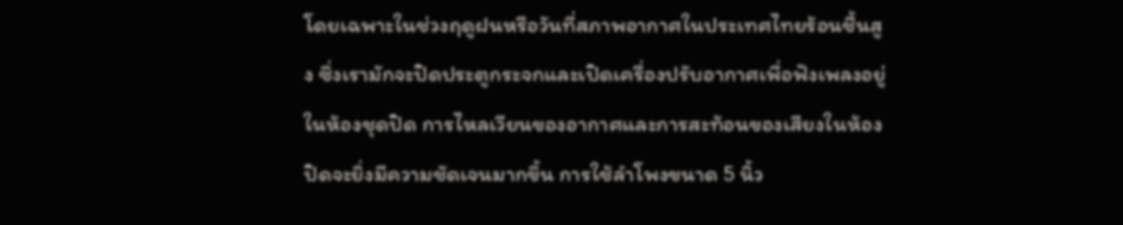โดยเฉพาะในช่วงฤดูฝนหรือวันที่สภาพอากาศในประเทศไทยร้อนชื้นสูง ซึ่งเรามักจะปิดประตูกระจกและเปิดเครื่องปรับอากาศเพื่อฟังเพลงอยู่ในห้องชุดปิด การไหลเวียนของอากาศและการสะท้อนของเสียงในห้องปิดจะยิ่งมีความชัดเจนมากขึ้น การใช้ลำโพงขนาด 5 นิ้ว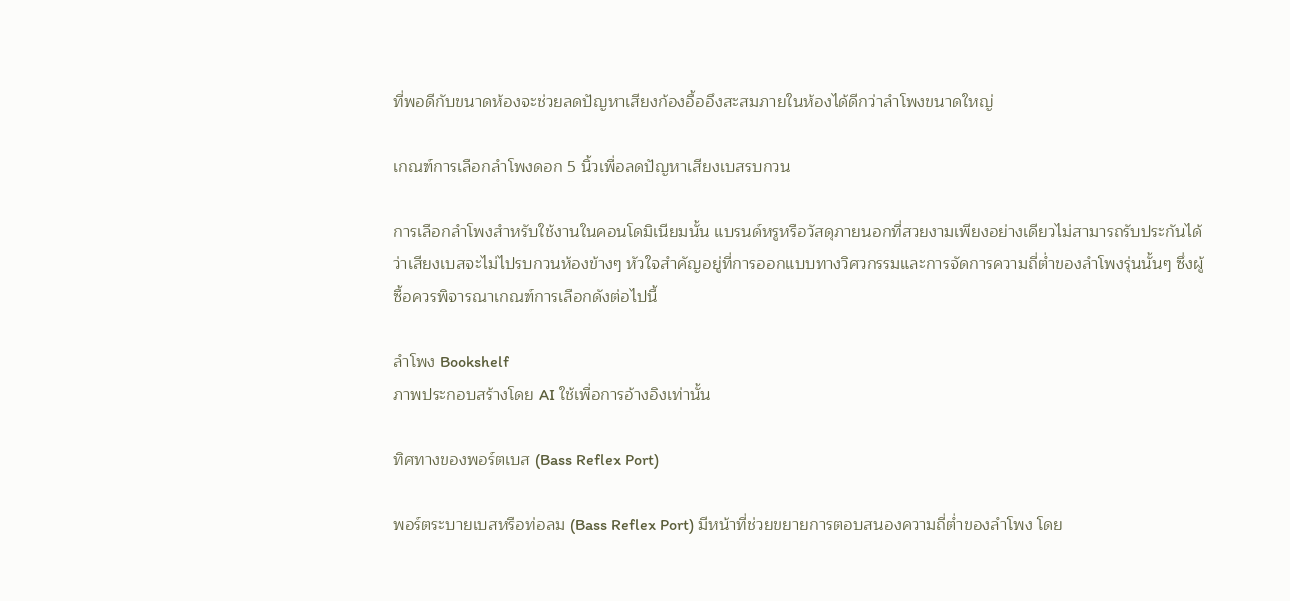ที่พอดีกับขนาดห้องจะช่วยลดปัญหาเสียงก้องอื้ออึงสะสมภายในห้องได้ดีกว่าลำโพงขนาดใหญ่

เกณฑ์การเลือกลำโพงดอก 5 นิ้วเพื่อลดปัญหาเสียงเบสรบกวน

การเลือกลำโพงสำหรับใช้งานในคอนโดมิเนียมนั้น แบรนด์หรูหรือวัสดุภายนอกที่สวยงามเพียงอย่างเดียวไม่สามารถรับประกันได้ว่าเสียงเบสจะไม่ไปรบกวนห้องข้างๆ หัวใจสำคัญอยู่ที่การออกแบบทางวิศวกรรมและการจัดการความถี่ต่ำของลำโพงรุ่นนั้นๆ ซึ่งผู้ซื้อควรพิจารณาเกณฑ์การเลือกดังต่อไปนี้

ลำโพง Bookshelf
ภาพประกอบสร้างโดย AI ใช้เพื่อการอ้างอิงเท่านั้น

ทิศทางของพอร์ตเบส (Bass Reflex Port)

พอร์ตระบายเบสหรือท่อลม (Bass Reflex Port) มีหน้าที่ช่วยขยายการตอบสนองความถี่ต่ำของลำโพง โดย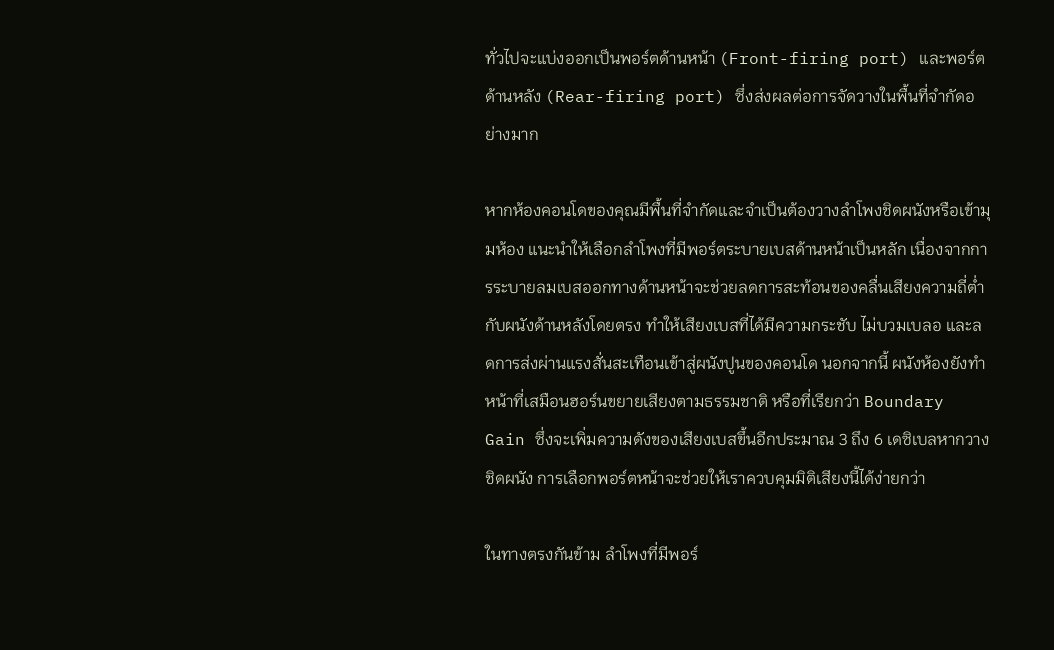ทั่วไปจะแบ่งออกเป็นพอร์ตด้านหน้า (Front-firing port) และพอร์ตด้านหลัง (Rear-firing port) ซึ่งส่งผลต่อการจัดวางในพื้นที่จำกัดอย่างมาก

หากห้องคอนโดของคุณมีพื้นที่จำกัดและจำเป็นต้องวางลำโพงชิดผนังหรือเข้ามุมห้อง แนะนำให้เลือกลำโพงที่มีพอร์ตระบายเบสด้านหน้าเป็นหลัก เนื่องจากการระบายลมเบสออกทางด้านหน้าจะช่วยลดการสะท้อนของคลื่นเสียงความถี่ต่ำกับผนังด้านหลังโดยตรง ทำให้เสียงเบสที่ได้มีความกระชับ ไม่บวมเบลอ และลดการส่งผ่านแรงสั่นสะเทือนเข้าสู่ผนังปูนของคอนโด นอกจากนี้ ผนังห้องยังทำหน้าที่เสมือนฮอร์นขยายเสียงตามธรรมชาติ หรือที่เรียกว่า Boundary Gain ซึ่งจะเพิ่มความดังของเสียงเบสขึ้นอีกประมาณ 3 ถึง 6 เดซิเบลหากวางชิดผนัง การเลือกพอร์ตหน้าจะช่วยให้เราควบคุมมิติเสียงนี้ได้ง่ายกว่า

ในทางตรงกันข้าม ลำโพงที่มีพอร์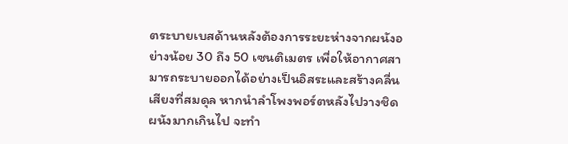ตระบายเบสด้านหลังต้องการระยะห่างจากผนังอย่างน้อย 30 ถึง 50 เซนติเมตร เพื่อให้อากาศสามารถระบายออกได้อย่างเป็นอิสระและสร้างคลื่นเสียงที่สมดุล หากนำลำโพงพอร์ตหลังไปวางชิดผนังมากเกินไป จะทำ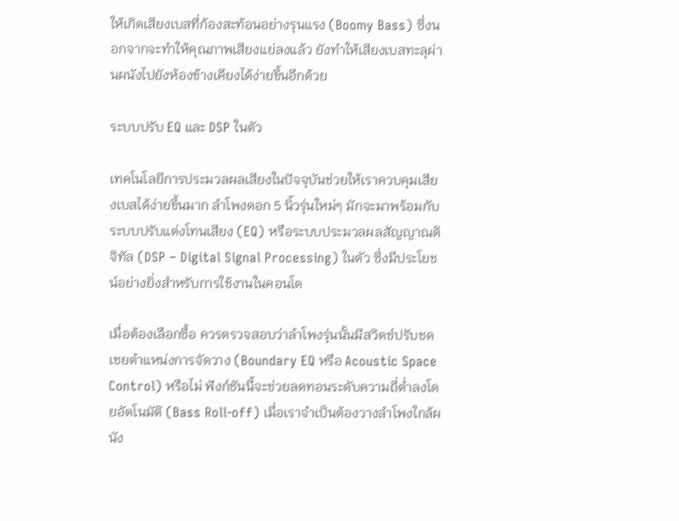ให้เกิดเสียงเบสที่ก้องสะท้อนอย่างรุนแรง (Boomy Bass) ซึ่งนอกจากจะทำให้คุณภาพเสียงแย่ลงแล้ว ยังทำให้เสียงเบสทะลุผ่านผนังไปยังห้องข้างเคียงได้ง่ายขึ้นอีกด้วย

ระบบปรับ EQ และ DSP ในตัว

เทคโนโลยีการประมวลผลเสียงในปัจจุบันช่วยให้เราควบคุมเสียงเบสได้ง่ายขึ้นมาก ลำโพงดอก 5 นิ้วรุ่นใหม่ๆ มักจะมาพร้อมกับระบบปรับแต่งโทนเสียง (EQ) หรือระบบประมวลผลสัญญาณดิจิทัล (DSP – Digital Signal Processing) ในตัว ซึ่งมีประโยชน์อย่างยิ่งสำหรับการใช้งานในคอนโด

เมื่อต้องเลือกซื้อ ควรตรวจสอบว่าลำโพงรุ่นนั้นมีสวิตช์ปรับชดเชยตำแหน่งการจัดวาง (Boundary EQ หรือ Acoustic Space Control) หรือไม่ ฟังก์ชันนี้จะช่วยลดทอนระดับความถี่ต่ำลงโดยอัตโนมัติ (Bass Roll-off) เมื่อเราจำเป็นต้องวางลำโพงใกล้ผนัง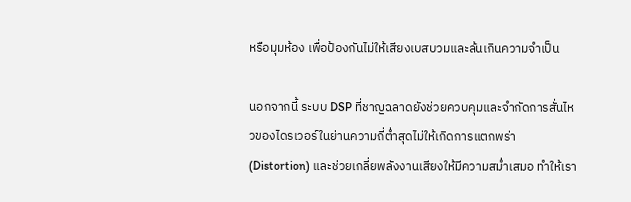หรือมุมห้อง เพื่อป้องกันไม่ให้เสียงเบสบวมและล้นเกินความจำเป็น

นอกจากนี้ ระบบ DSP ที่ชาญฉลาดยังช่วยควบคุมและจำกัดการสั่นไหวของไดรเวอร์ในย่านความถี่ต่ำสุดไม่ให้เกิดการแตกพร่า (Distortion) และช่วยเกลี่ยพลังงานเสียงให้มีความสม่ำเสมอ ทำให้เรา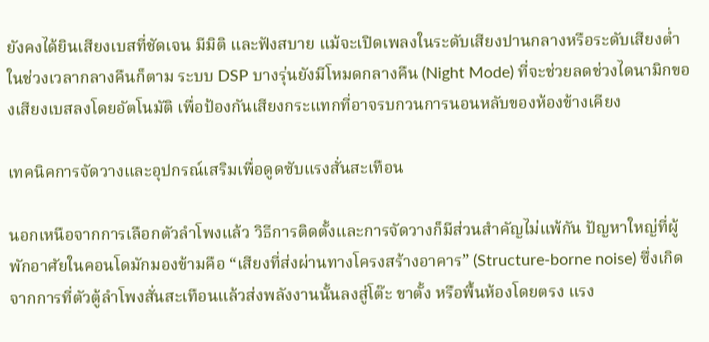ยังคงได้ยินเสียงเบสที่ชัดเจน มีมิติ และฟังสบาย แม้จะเปิดเพลงในระดับเสียงปานกลางหรือระดับเสียงต่ำในช่วงเวลากลางคืนก็ตาม ระบบ DSP บางรุ่นยังมีโหมดกลางคืน (Night Mode) ที่จะช่วยลดช่วงไดนามิกของเสียงเบสลงโดยอัตโนมัติ เพื่อป้องกันเสียงกระแทกที่อาจรบกวนการนอนหลับของห้องข้างเคียง

เทคนิคการจัดวางและอุปกรณ์เสริมเพื่อดูดซับแรงสั่นสะเทือน

นอกเหนือจากการเลือกตัวลำโพงแล้ว วิธีการติดตั้งและการจัดวางก็มีส่วนสำคัญไม่แพ้กัน ปัญหาใหญ่ที่ผู้พักอาศัยในคอนโดมักมองข้ามคือ “เสียงที่ส่งผ่านทางโครงสร้างอาคาร” (Structure-borne noise) ซึ่งเกิดจากการที่ตัวตู้ลำโพงสั่นสะเทือนแล้วส่งพลังงานนั้นลงสู่โต๊ะ ขาตั้ง หรือพื้นห้องโดยตรง แรง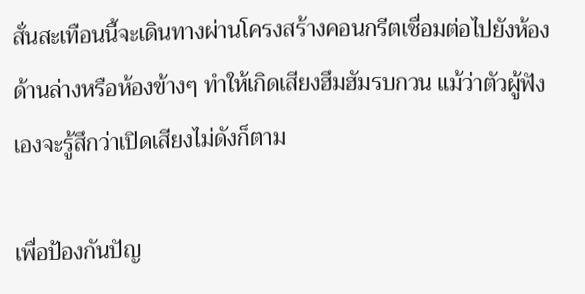สั่นสะเทือนนี้จะเดินทางผ่านโครงสร้างคอนกรีตเชื่อมต่อไปยังห้องด้านล่างหรือห้องข้างๆ ทำให้เกิดเสียงฮึมฮัมรบกวน แม้ว่าตัวผู้ฟังเองจะรู้สึกว่าเปิดเสียงไม่ดังก็ตาม

เพื่อป้องกันปัญ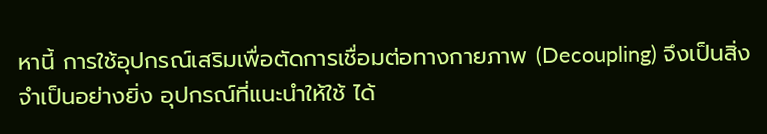หานี้ การใช้อุปกรณ์เสริมเพื่อตัดการเชื่อมต่อทางกายภาพ (Decoupling) จึงเป็นสิ่งจำเป็นอย่างยิ่ง อุปกรณ์ที่แนะนำให้ใช้ ได้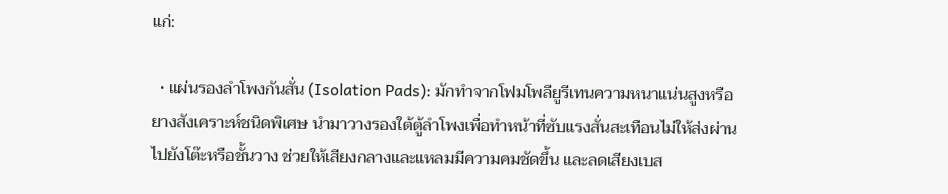แก่:

  • แผ่นรองลำโพงกันสั่น (Isolation Pads): มักทำจากโฟมโพลียูรีเทนความหนาแน่นสูงหรือยางสังเคราะห์ชนิดพิเศษ นำมาวางรองใต้ตู้ลำโพงเพื่อทำหน้าที่ซับแรงสั่นสะเทือนไม่ให้ส่งผ่านไปยังโต๊ะหรือชั้นวาง ช่วยให้เสียงกลางและแหลมมีความคมชัดขึ้น และลดเสียงเบส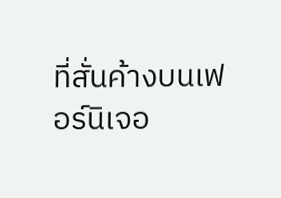ที่สั่นค้างบนเฟอร์นิเจอ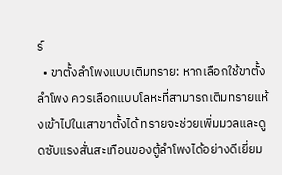ร์
  • ขาตั้งลำโพงแบบเติมทราย: หากเลือกใช้ขาตั้งลำโพง ควรเลือกแบบโลหะที่สามารถเติมทรายแห้งเข้าไปในเสาขาตั้งได้ ทรายจะช่วยเพิ่มมวลและดูดซับแรงสั่นสะเทือนของตู้ลำโพงได้อย่างดีเยี่ยม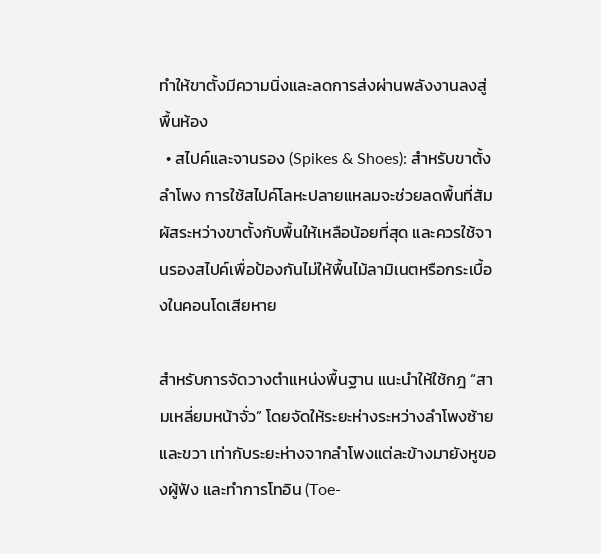ทำให้ขาตั้งมีความนิ่งและลดการส่งผ่านพลังงานลงสู่พื้นห้อง
  • สไปค์และจานรอง (Spikes & Shoes): สำหรับขาตั้งลำโพง การใช้สไปค์โลหะปลายแหลมจะช่วยลดพื้นที่สัมผัสระหว่างขาตั้งกับพื้นให้เหลือน้อยที่สุด และควรใช้จานรองสไปค์เพื่อป้องกันไม่ให้พื้นไม้ลามิเนตหรือกระเบื้องในคอนโดเสียหาย

สำหรับการจัดวางตำแหน่งพื้นฐาน แนะนำให้ใช้กฎ “สามเหลี่ยมหน้าจั่ว” โดยจัดให้ระยะห่างระหว่างลำโพงซ้ายและขวา เท่ากับระยะห่างจากลำโพงแต่ละข้างมายังหูของผู้ฟัง และทำการโทอิน (Toe-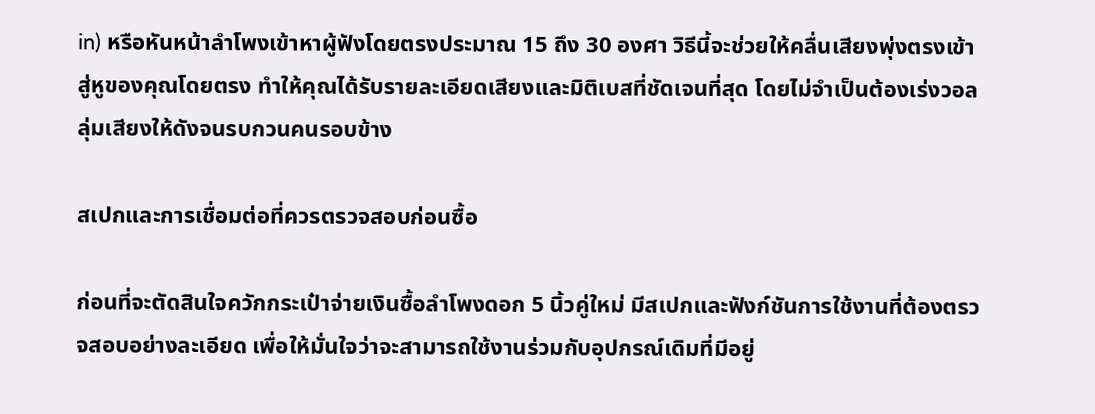in) หรือหันหน้าลำโพงเข้าหาผู้ฟังโดยตรงประมาณ 15 ถึง 30 องศา วิธีนี้จะช่วยให้คลื่นเสียงพุ่งตรงเข้าสู่หูของคุณโดยตรง ทำให้คุณได้รับรายละเอียดเสียงและมิติเบสที่ชัดเจนที่สุด โดยไม่จำเป็นต้องเร่งวอลลุ่มเสียงให้ดังจนรบกวนคนรอบข้าง

สเปกและการเชื่อมต่อที่ควรตรวจสอบก่อนซื้อ

ก่อนที่จะตัดสินใจควักกระเป๋าจ่ายเงินซื้อลำโพงดอก 5 นิ้วคู่ใหม่ มีสเปกและฟังก์ชันการใช้งานที่ต้องตรวจสอบอย่างละเอียด เพื่อให้มั่นใจว่าจะสามารถใช้งานร่วมกับอุปกรณ์เดิมที่มีอยู่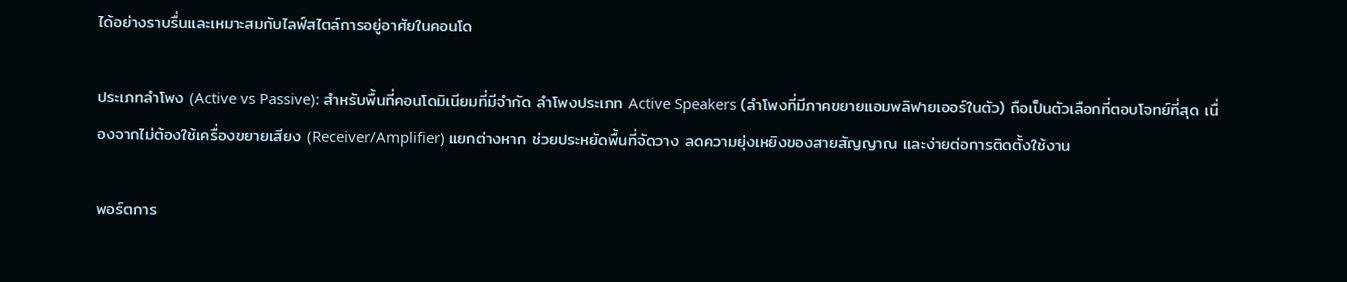ได้อย่างราบรื่นและเหมาะสมกับไลฟ์สไตล์การอยู่อาศัยในคอนโด

ประเภทลำโพง (Active vs Passive): สำหรับพื้นที่คอนโดมิเนียมที่มีจำกัด ลำโพงประเภท Active Speakers (ลำโพงที่มีภาคขยายแอมพลิฟายเออร์ในตัว) ถือเป็นตัวเลือกที่ตอบโจทย์ที่สุด เนื่องจากไม่ต้องใช้เครื่องขยายเสียง (Receiver/Amplifier) แยกต่างหาก ช่วยประหยัดพื้นที่จัดวาง ลดความยุ่งเหยิงของสายสัญญาณ และง่ายต่อการติดตั้งใช้งาน

พอร์ตการ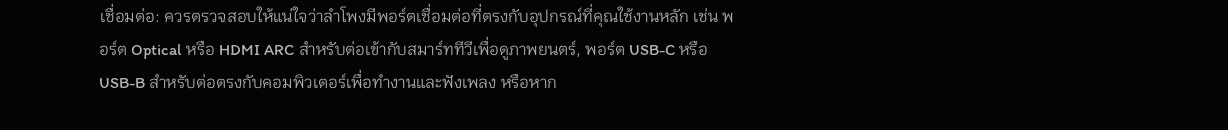เชื่อมต่อ: ควรตรวจสอบให้แน่ใจว่าลำโพงมีพอร์ตเชื่อมต่อที่ตรงกับอุปกรณ์ที่คุณใช้งานหลัก เช่น พอร์ต Optical หรือ HDMI ARC สำหรับต่อเข้ากับสมาร์ททีวีเพื่อดูภาพยนตร์, พอร์ต USB-C หรือ USB-B สำหรับต่อตรงกับคอมพิวเตอร์เพื่อทำงานและฟังเพลง หรือหาก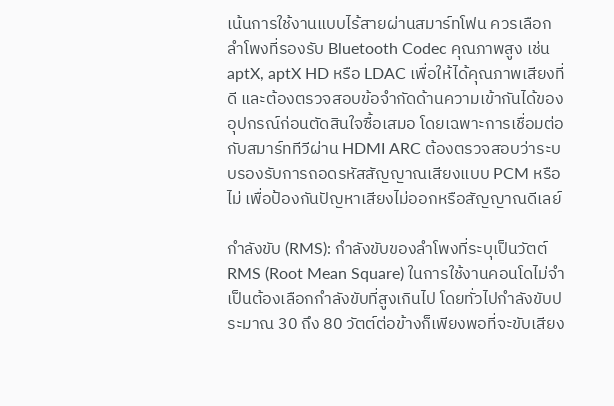เน้นการใช้งานแบบไร้สายผ่านสมาร์ทโฟน ควรเลือกลำโพงที่รองรับ Bluetooth Codec คุณภาพสูง เช่น aptX, aptX HD หรือ LDAC เพื่อให้ได้คุณภาพเสียงที่ดี และต้องตรวจสอบข้อจำกัดด้านความเข้ากันได้ของอุปกรณ์ก่อนตัดสินใจซื้อเสมอ โดยเฉพาะการเชื่อมต่อกับสมาร์ททีวีผ่าน HDMI ARC ต้องตรวจสอบว่าระบบรองรับการถอดรหัสสัญญาณเสียงแบบ PCM หรือไม่ เพื่อป้องกันปัญหาเสียงไม่ออกหรือสัญญาณดีเลย์

กำลังขับ (RMS): กำลังขับของลำโพงที่ระบุเป็นวัตต์ RMS (Root Mean Square) ในการใช้งานคอนโดไม่จำเป็นต้องเลือกกำลังขับที่สูงเกินไป โดยทั่วไปกำลังขับประมาณ 30 ถึง 80 วัตต์ต่อข้างก็เพียงพอที่จะขับเสียง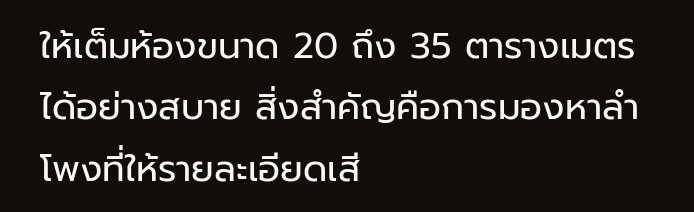ให้เต็มห้องขนาด 20 ถึง 35 ตารางเมตรได้อย่างสบาย สิ่งสำคัญคือการมองหาลำโพงที่ให้รายละเอียดเสี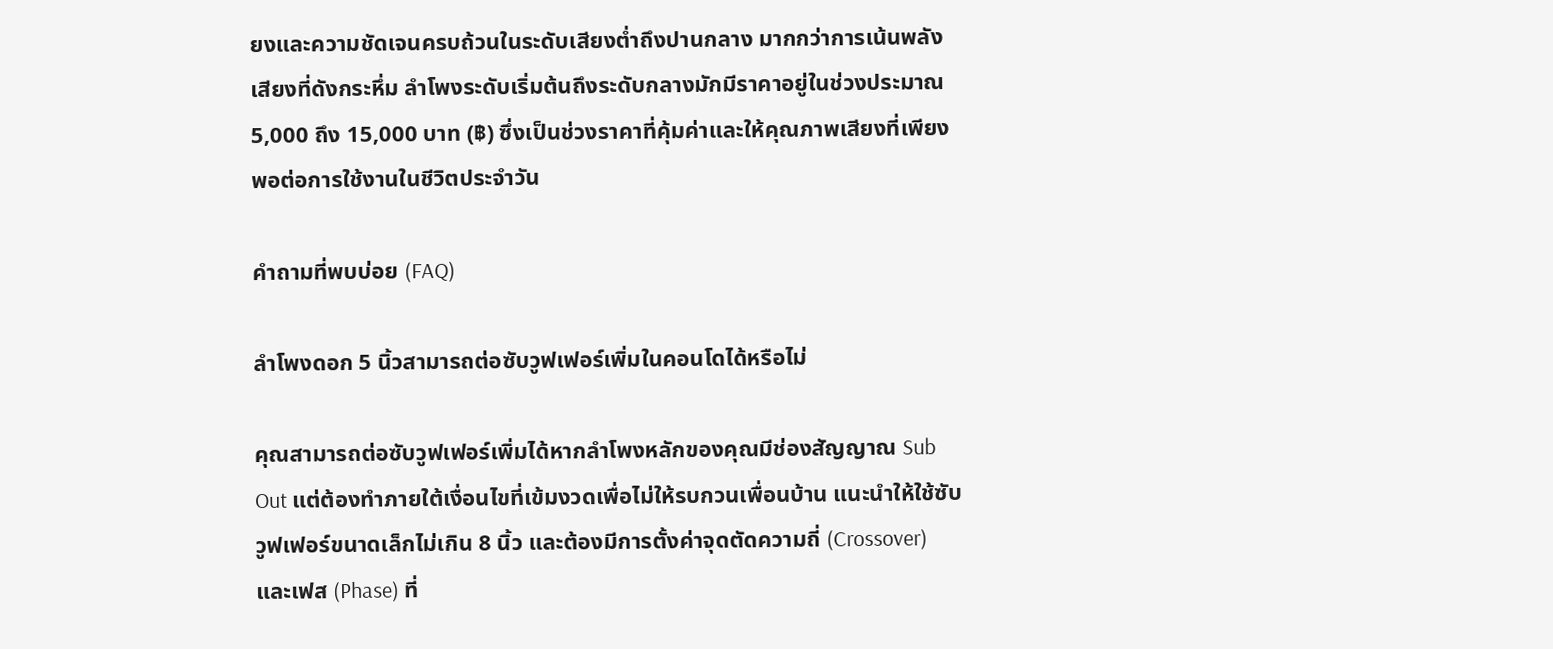ยงและความชัดเจนครบถ้วนในระดับเสียงต่ำถึงปานกลาง มากกว่าการเน้นพลังเสียงที่ดังกระหึ่ม ลำโพงระดับเริ่มต้นถึงระดับกลางมักมีราคาอยู่ในช่วงประมาณ 5,000 ถึง 15,000 บาท (฿) ซึ่งเป็นช่วงราคาที่คุ้มค่าและให้คุณภาพเสียงที่เพียงพอต่อการใช้งานในชีวิตประจำวัน

คำถามที่พบบ่อย (FAQ)

ลำโพงดอก 5 นิ้วสามารถต่อซับวูฟเฟอร์เพิ่มในคอนโดได้หรือไม่

คุณสามารถต่อซับวูฟเฟอร์เพิ่มได้หากลำโพงหลักของคุณมีช่องสัญญาณ Sub Out แต่ต้องทำภายใต้เงื่อนไขที่เข้มงวดเพื่อไม่ให้รบกวนเพื่อนบ้าน แนะนำให้ใช้ซับวูฟเฟอร์ขนาดเล็กไม่เกิน 8 นิ้ว และต้องมีการตั้งค่าจุดตัดความถี่ (Crossover) และเฟส (Phase) ที่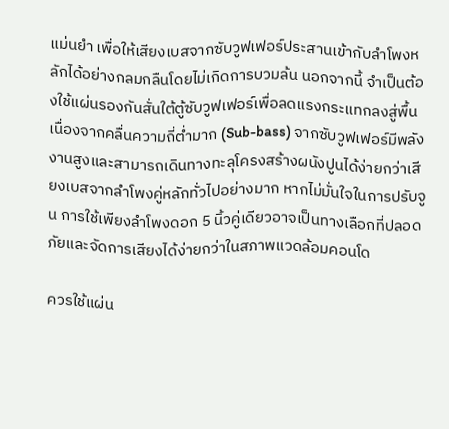แม่นยำ เพื่อให้เสียงเบสจากซับวูฟเฟอร์ประสานเข้ากับลำโพงหลักได้อย่างกลมกลืนโดยไม่เกิดการบวมล้น นอกจากนี้ จำเป็นต้องใช้แผ่นรองกันสั่นใต้ตู้ซับวูฟเฟอร์เพื่อลดแรงกระแทกลงสู่พื้น เนื่องจากคลื่นความถี่ต่ำมาก (Sub-bass) จากซับวูฟเฟอร์มีพลังงานสูงและสามารถเดินทางทะลุโครงสร้างผนังปูนได้ง่ายกว่าเสียงเบสจากลำโพงคู่หลักทั่วไปอย่างมาก หากไม่มั่นใจในการปรับจูน การใช้เพียงลำโพงดอก 5 นิ้วคู่เดียวอาจเป็นทางเลือกที่ปลอดภัยและจัดการเสียงได้ง่ายกว่าในสภาพแวดล้อมคอนโด

ควรใช้แผ่น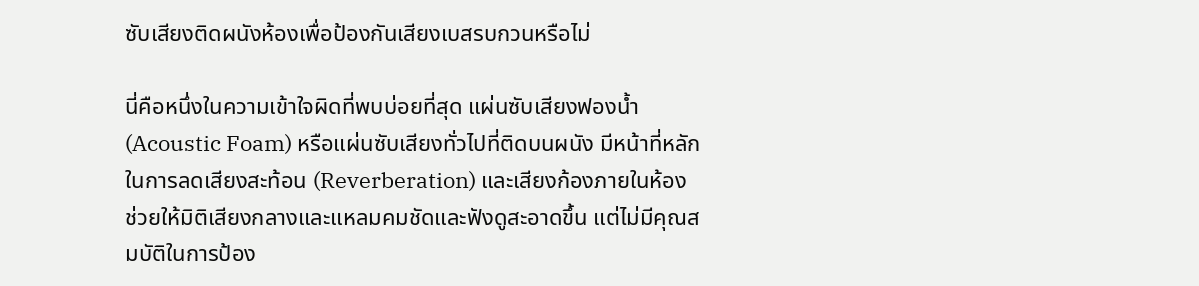ซับเสียงติดผนังห้องเพื่อป้องกันเสียงเบสรบกวนหรือไม่

นี่คือหนึ่งในความเข้าใจผิดที่พบบ่อยที่สุด แผ่นซับเสียงฟองน้ำ (Acoustic Foam) หรือแผ่นซับเสียงทั่วไปที่ติดบนผนัง มีหน้าที่หลักในการลดเสียงสะท้อน (Reverberation) และเสียงก้องภายในห้อง ช่วยให้มิติเสียงกลางและแหลมคมชัดและฟังดูสะอาดขึ้น แต่ไม่มีคุณสมบัติในการป้อง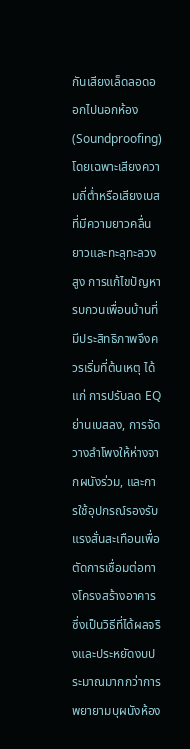กันเสียงเล็ดลอดออกไปนอกห้อง (Soundproofing) โดยเฉพาะเสียงความถี่ต่ำหรือเสียงเบสที่มีความยาวคลื่นยาวและทะลุทะลวงสูง การแก้ไขปัญหารบกวนเพื่อนบ้านที่มีประสิทธิภาพจึงควรเริ่มที่ต้นเหตุ ได้แก่ การปรับลด EQ ย่านเบสลง, การจัดวางลำโพงให้ห่างจากผนังร่วม, และการใช้อุปกรณ์รองรับแรงสั่นสะเทือนเพื่อตัดการเชื่อมต่อทางโครงสร้างอาคาร ซึ่งเป็นวิธีที่ได้ผลจริงและประหยัดงบประมาณมากกว่าการพยายามบุผนังห้อง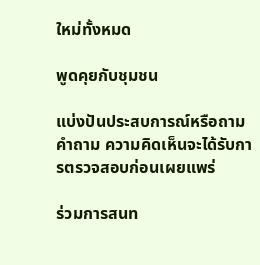ใหม่ทั้งหมด

พูดคุยกับชุมชน

แบ่งปันประสบการณ์หรือถามคำถาม ความคิดเห็นจะได้รับการตรวจสอบก่อนเผยแพร่

ร่วมการสนท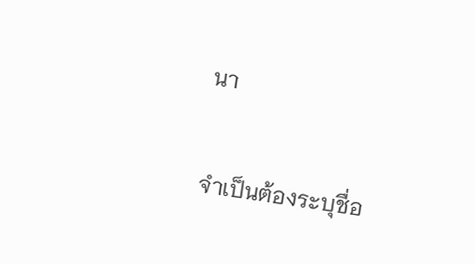นา

จำเป็นต้องระบุชื่อ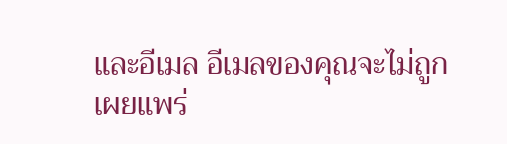และอีเมล อีเมลของคุณจะไม่ถูกเผยแพร่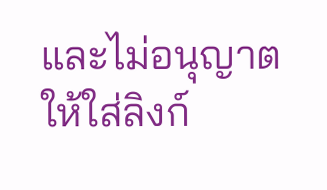และไม่อนุญาตให้ใส่ลิงก์